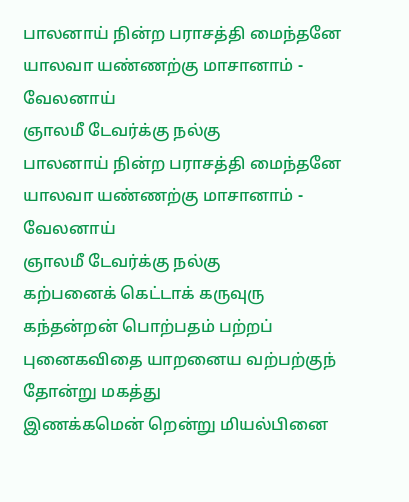பாலனாய் நின்ற பராசத்தி மைந்தனே
யாலவா யண்ணற்கு மாசானாம் - வேலனாய்
ஞாலமீ டேவர்க்கு நல்கு
பாலனாய் நின்ற பராசத்தி மைந்தனே
யாலவா யண்ணற்கு மாசானாம் - வேலனாய்
ஞாலமீ டேவர்க்கு நல்கு
கற்பனைக் கெட்டாக் கருவுரு கந்தன்றன் பொற்பதம் பற்றப் புனைகவிதை யாறனைய வற்பற்குந் தோன்று மகத்து
இணக்கமென் றென்று மியல்பினை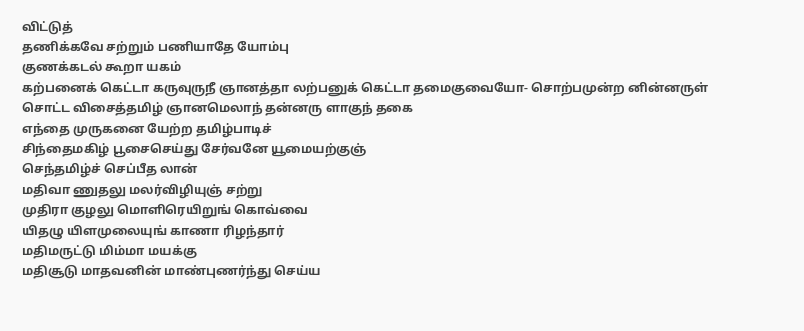விட்டுத்
தணிக்கவே சற்றும் பணியாதே யோம்பு
குணக்கடல் கூறா யகம்
கற்பனைக் கெட்டா கருவுருநீ ஞானத்தா லற்பனுக் கெட்டா தமைகுவையோ- சொற்பமுன்ற னின்னருள் சொட்ட விசைத்தமிழ் ஞானமெலாந் தன்னரு ளாகுந் தகை
எந்தை முருகனை யேற்ற தமிழ்பாடிச்
சிந்தைமகிழ் பூசைசெய்து சேர்வனே யூமையற்குஞ்
செந்தமிழ்ச் செப்பீத லான்
மதிவா ணுதலு மலர்விழியுஞ் சற்று
முதிரா குழலு மொளிரெயிறுங் கொவ்வை
யிதழு யிளமுலையுங் காணா ரிழந்தார்
மதிமருட்டு மிம்மா மயக்கு
மதிசூடு மாதவனின் மாண்புணர்ந்து செய்ய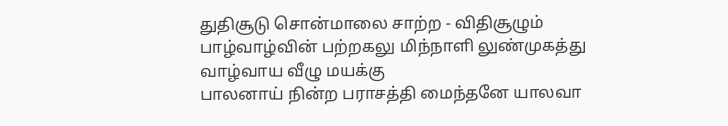துதிசூடு சொன்மாலை சாற்ற - விதிசூழும்
பாழ்வாழ்வின் பற்றகலு மிந்நாளி லுண்முகத்து
வாழ்வாய வீழு மயக்கு
பாலனாய் நின்ற பராசத்தி மைந்தனே யாலவா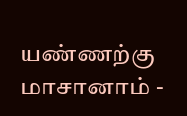யண்ணற்கு மாசானாம் -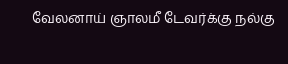வேலனாய் ஞாலமீ டேவர்க்கு நல்கு